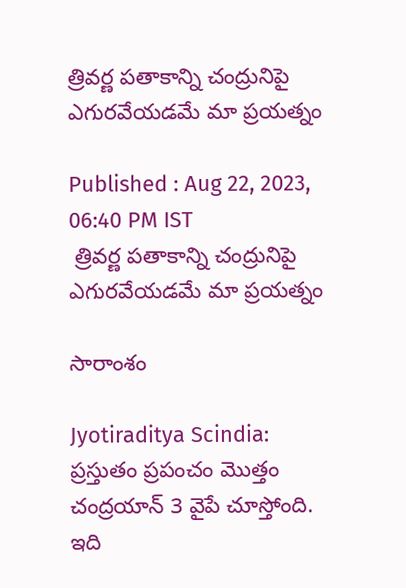త్రివర్ణ పతాకాన్ని చంద్రునిపై ఎగురవేయడమే మా ప్రయత్నం

Published : Aug 22, 2023, 06:40 PM IST
 త్రివర్ణ పతాకాన్ని చంద్రునిపై ఎగురవేయడమే మా ప్రయత్నం

సారాంశం

Jyotiraditya Scindia: ప్రస్తుతం ప్రపంచం మొత్తం  చంద్రయాన్ 3 వైపే చూస్తోంది. ఇది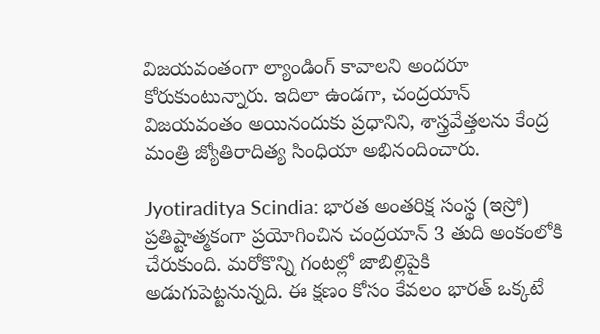విజయవంతంగా ల్యాండింగ్ కావాలని అందరూ కోరుకుంటున్నారు. ఇదిలా ఉండగా, చంద్రయాన్ విజయవంతం అయినందుకు ప్రధానిని, శాస్త్రవేత్తలను కేంద్ర మంత్రి జ్యోతిరాదిత్య సింధియా అభినందించారు.

Jyotiraditya Scindia: భారత అంతరిక్ష సంస్థ (ఇస్రో) ప్రతిష్టాత్మకంగా ప్రయోగించిన చంద్రయాన్‌ 3 తుది అంకంలోకి చేరుకుంది. మరోకొన్ని గంటల్లో జాబిల్లిపైకి అడుగుపెట్టనున్నది. ఈ క్షణం కోసం కేవలం భారత్‌ ఒక్కటే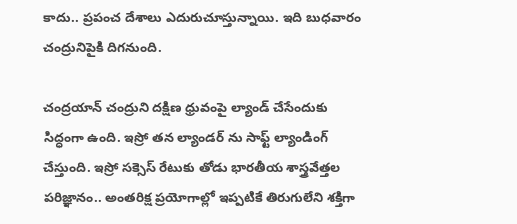కాదు.. ప్రపంచ దేశాలు ఎదురుచూస్తున్నాయి. ఇది బుధవారం చంద్రునిపైకి దిగనుంది.

చంద్రయాన్‌ చంద్రుని దక్షిణ ధ్రువంపై ల్యాండ్‌ చేసేందుకు సిద్ధంగా ఉంది. ఇస్రో తన ల్యాండర్ ను సాఫ్ట్ ల్యాండింగ్ చేస్తుంది. ఇస్రో సక్సెస్‌ రేటుకు తోడు భారతీయ శాస్త్రవేత్తల పరిజ్ఞానం.. అంతరిక్ష ప్రయోగాల్లో ఇప్పటికే తిరుగులేని శక్తిగా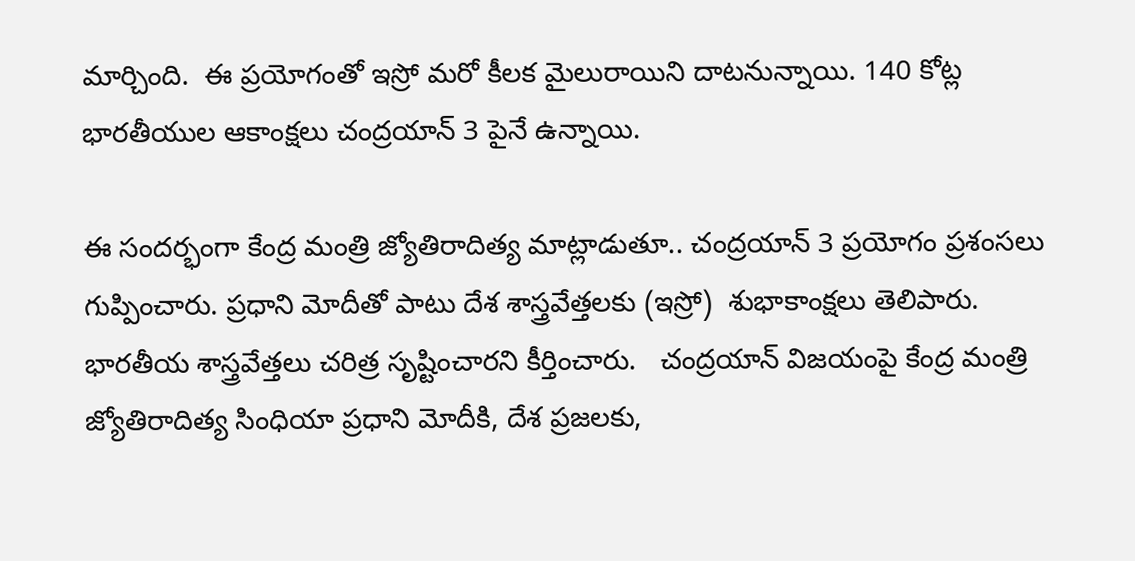మార్చింది.  ఈ ప్రయోగంతో ఇస్రో మరో కీలక మైలురాయిని దాటనున్నాయి. 140 కోట్ల భారతీయుల ఆకాంక్షలు చంద్రయాన్‌ 3 పైనే ఉన్నాయి.

ఈ సందర్భంగా కేంద్ర మంత్రి జ్యోతిరాదిత్య మాట్లాడుతూ.. చంద్రయాన్ 3 ప్రయోగం ప్రశంసలు గుప్పించారు. ప్రధాని మోదీతో పాటు దేశ శాస్త్రవేత్తలకు (ఇస్రో)  శుభాకాంక్షలు తెలిపారు. భారతీయ శాస్త్రవేత్తలు చరిత్ర సృష్టించారని కీర్తించారు.   చంద్రయాన్ విజయంపై కేంద్ర మంత్రి జ్యోతిరాదిత్య సింధియా ప్రధాని మోదీకి, దేశ ప్రజలకు,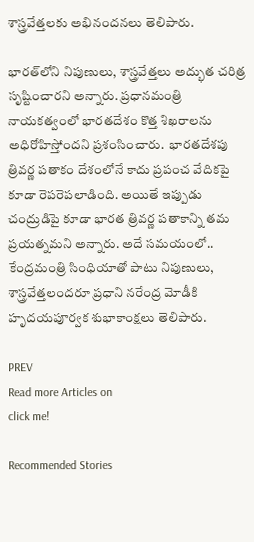శాస్త్రవేత్తలకు అభినందనలు తెలిపారు.

భారత్‌లోని నిపుణులు, శాస్త్రవేత్తలు అద్భుత చరిత్ర సృష్టించారని అన్నారు. ప్రధానమంత్రి నాయకత్వంలో భారతదేశం కొత్త శిఖరాలను అధిరోహిస్తోందని ప్రశంసించారు.  భారతదేశపు త్రివర్ణ పతాకం దేశంలోనే కాదు ప్రపంచ వేదికపై కూడా రెపరెపలాడింది. అయితే ఇప్పుడు చంద్రుడిపై కూడా భారత త్రివర్ణ పతాకాన్ని తమ ప్రయత్నమని అన్నారు. అదే సమయంలో.. కేంద్రమంత్రి సింధియాతో పాటు నిపుణులు,  శాస్త్రవేత్తలందరూ ప్రధాని నరేంద్ర మోడీకి హృదయపూర్వక శుభాకాంక్షలు తెలిపారు.

PREV
Read more Articles on
click me!

Recommended Stories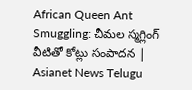African Queen Ant Smuggling: చీమల స్మగ్లింగ్ వీటితో కోట్లు సంపాదన | Asianet News Telugu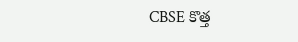CBSE కొత్త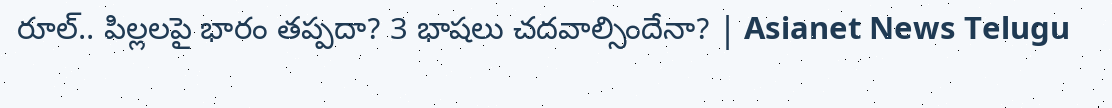రూల్.. పిల్లలపై భారం తప్పదా? 3 భాషలు చదవాల్సిందేనా? | Asianet News Telugu